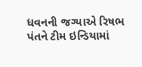ધવનની જગ્યાએ રિષભ પંતને ટીમ ઇન્ડિયામાં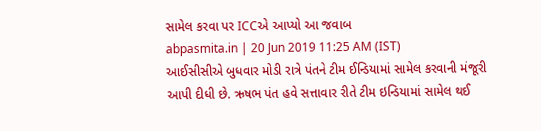સામેલ કરવા પર ICCએ આપ્યો આ જવાબ
abpasmita.in | 20 Jun 2019 11:25 AM (IST)
આઈસીસીએ બુધવાર મોડી રાત્રે પંતને ટીમ ઈન્ડિયામાં સામેલ કરવાની મંજૂરી આપી દીધી છે. ઋષભ પંત હવે સત્તાવાર રીતે ટીમ ઇન્ડિયામાં સામેલ થઈ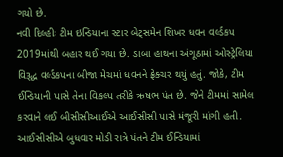ગયો છે.
નવી દિલ્હીઃ ટીમ ઇન્ડિયાના સ્ટાર બેટ્સમેન શિખર ધવન વર્લ્ડકપ 2019માંથી બહાર થઈ ગયા છે. ડાબા હાથના અંગૂઠામાં ઓસ્ટ્રેલિયા વિરૂદ્ધ વર્લ્ડકપના બીજા મેચમાં ધવનને ફ્રેક્ચર થયું હતું. જોકે, ટીમ ઈન્ડિયાની પાસે તેના વિકલ્પ તરીકે ઋષભ પંત છે. જેને ટીમમાં સામેલ કરવાને લઈ બીસીસીઆઈએ આઈસીસી પાસે મંજૂરી માંગી હતી. આઈસીસીએ બુધવાર મોડી રાત્રે પંતને ટીમ ઈન્ડિયામાં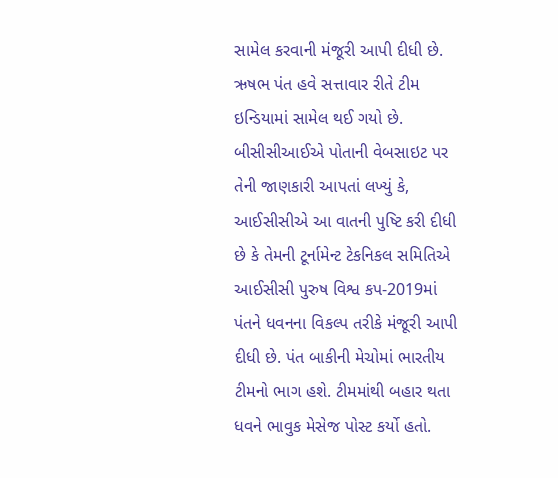સામેલ કરવાની મંજૂરી આપી દીધી છે. ઋષભ પંત હવે સત્તાવાર રીતે ટીમ ઇન્ડિયામાં સામેલ થઈ ગયો છે. બીસીસીઆઈએ પોતાની વેબસાઇટ પર તેની જાણકારી આપતાં લખ્યું કે, આઈસીસીએ આ વાતની પુષ્ટિ કરી દીધી છે કે તેમની ટૂર્નામેન્ટ ટેકનિકલ સમિતિએ આઈસીસી પુરુષ વિશ્વ કપ-2019માં પંતને ધવનના વિકલ્પ તરીકે મંજૂરી આપી દીધી છે. પંત બાકીની મેચોમાં ભારતીય ટીમનો ભાગ હશે. ટીમમાંથી બહાર થતા ધવને ભાવુક મેસેજ પોસ્ટ કર્યો હતો.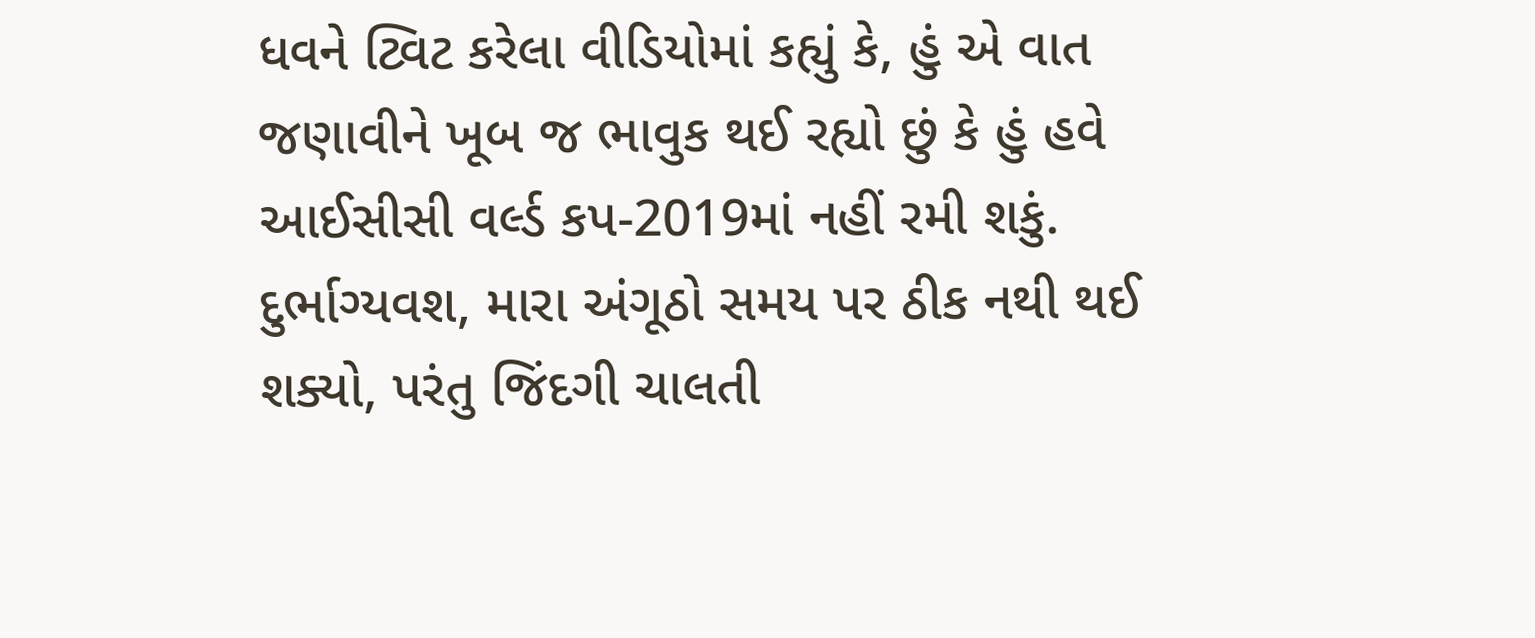ધવને ટ્વિટ કરેલા વીડિયોમાં કહ્યું કે, હું એ વાત જણાવીને ખૂબ જ ભાવુક થઈ રહ્યો છું કે હું હવે આઈસીસી વર્લ્ડ કપ-2019માં નહીં રમી શકું. દુર્ભાગ્યવશ, મારા અંગૂઠો સમય પર ઠીક નથી થઈ શક્યો, પરંતુ જિંદગી ચાલતી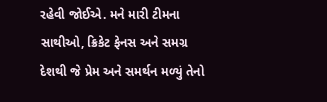રહેવી જોઈએ. મને મારી ટીમના સાથીઓ, ક્રિકેટ ફેનસ અને સમગ્ર દેશથી જે પ્રેમ અને સમર્થન મળ્યું તેનો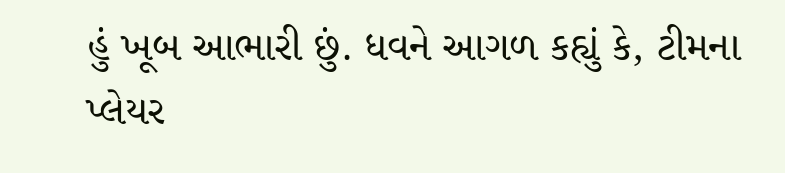હું ખૂબ આભારી છું. ધવને આગળ કહ્યું કે, ટીમના પ્લેયર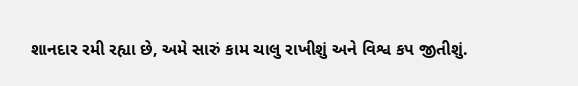શાનદાર રમી રહ્યા છે, અમે સારું કામ ચાલુ રાખીશું અને વિશ્વ કપ જીતીશું.